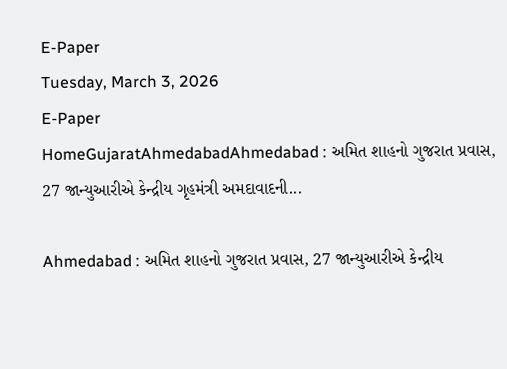E-Paper
Tuesday, March 3, 2026
E-Paper
HomeGujaratAhmedabadAhmedabad : અમિત શાહનો ગુજરાત પ્રવાસ, 27 જાન્યુઆરીએ કેન્દ્રીય ગૃહમંત્રી અમદાવાદની...

Ahmedabad : અમિત શાહનો ગુજરાત પ્રવાસ, 27 જાન્યુઆરીએ કેન્દ્રીય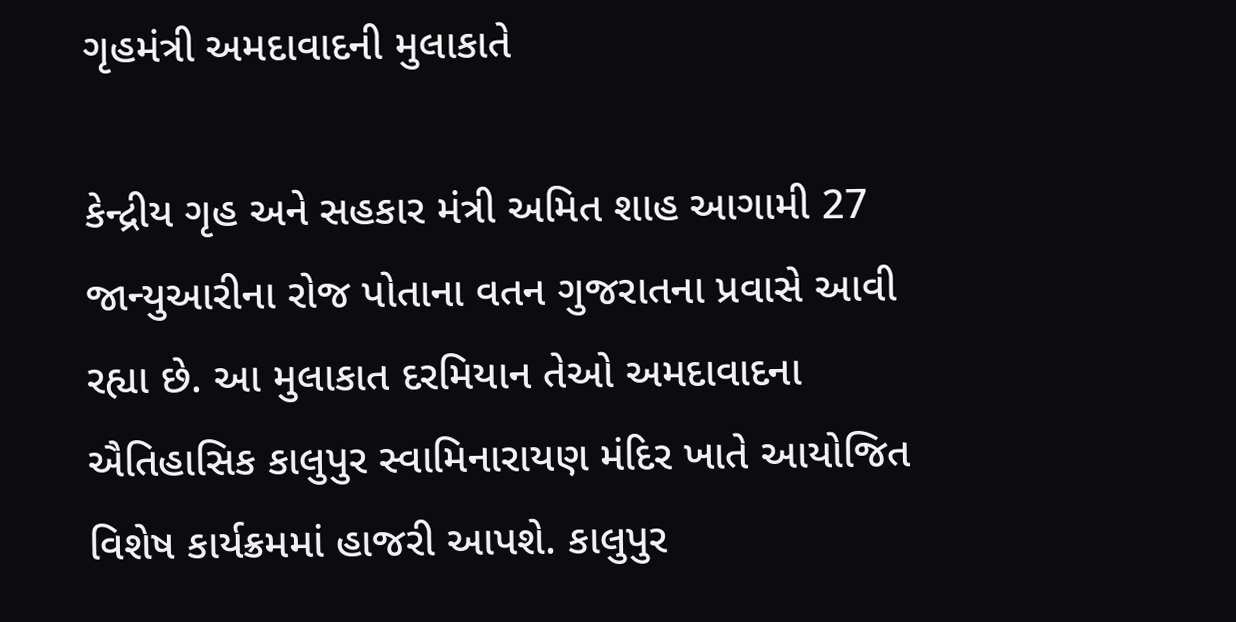ગૃહમંત્રી અમદાવાદની મુલાકાતે

કેન્દ્રીય ગૃહ અને સહકાર મંત્રી અમિત શાહ આગામી 27 જાન્યુઆરીના રોજ પોતાના વતન ગુજરાતના પ્રવાસે આવી રહ્યા છે. આ મુલાકાત દરમિયાન તેઓ અમદાવાદના ઐતિહાસિક કાલુપુર સ્વામિનારાયણ મંદિર ખાતે આયોજિત વિશેષ કાર્યક્રમમાં હાજરી આપશે. કાલુપુર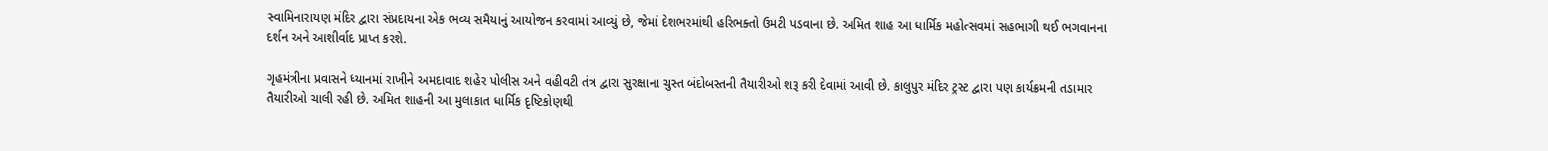સ્વામિનારાયણ મંદિર દ્વારા સંપ્રદાયના એક ભવ્ય સમૈયાનું આયોજન કરવામાં આવ્યું છે, જેમાં દેશભરમાંથી હરિભક્તો ઉમટી પડવાના છે. અમિત શાહ આ ધાર્મિક મહોત્સવમાં સહભાગી થઈ ભગવાનના દર્શન અને આશીર્વાદ પ્રાપ્ત કરશે.

ગૃહમંત્રીના પ્રવાસને ધ્યાનમાં રાખીને અમદાવાદ શહેર પોલીસ અને વહીવટી તંત્ર દ્વારા સુરક્ષાના ચુસ્ત બંદોબસ્તની તૈયારીઓ શરૂ કરી દેવામાં આવી છે. કાલુપુર મંદિર ટ્રસ્ટ દ્વારા પણ કાર્યક્રમની તડામાર તૈયારીઓ ચાલી રહી છે. અમિત શાહની આ મુલાકાત ધાર્મિક દૃષ્ટિકોણથી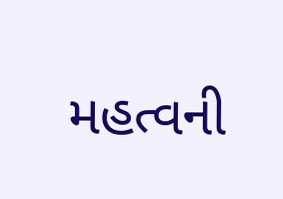મહત્વની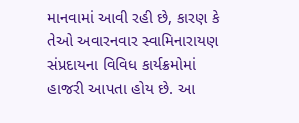માનવામાં આવી રહી છે, કારણ કે તેઓ અવારનવાર સ્વામિનારાયણ સંપ્રદાયના વિવિધ કાર્યક્રમોમાં હાજરી આપતા હોય છે. આ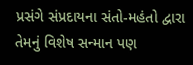પ્રસંગે સંપ્રદાયના સંતો-મહંતો દ્વારા તેમનું વિશેષ સન્માન પણ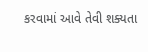કરવામાં આવે તેવી શક્યતા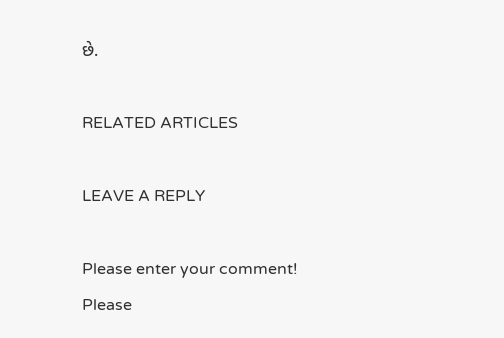છે.

RELATED ARTICLES

LEAVE A REPLY

Please enter your comment!
Please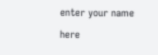enter your name here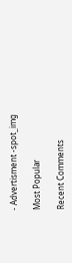- Advertisment -spot_img

Most Popular

Recent Comments